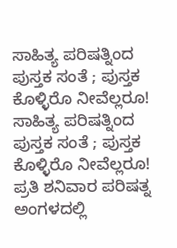ಸಾಹಿತ್ಯ ಪರಿಷತ್ನಿಂದ ಪುಸ್ತಕ ಸಂತೆ ; ಪುಸ್ತಕ ಕೊಳ್ಳಿರೊ ನೀವೆಲ್ಲರೂ!
ಸಾಹಿತ್ಯ ಪರಿಷತ್ನಿಂದ ಪುಸ್ತಕ ಸಂತೆ ; ಪುಸ್ತಕ ಕೊಳ್ಳಿರೊ ನೀವೆಲ್ಲರೂ!
ಪ್ರತಿ ಶನಿವಾರ ಪರಿಷತ್ನ ಅಂಗಳದಲ್ಲಿ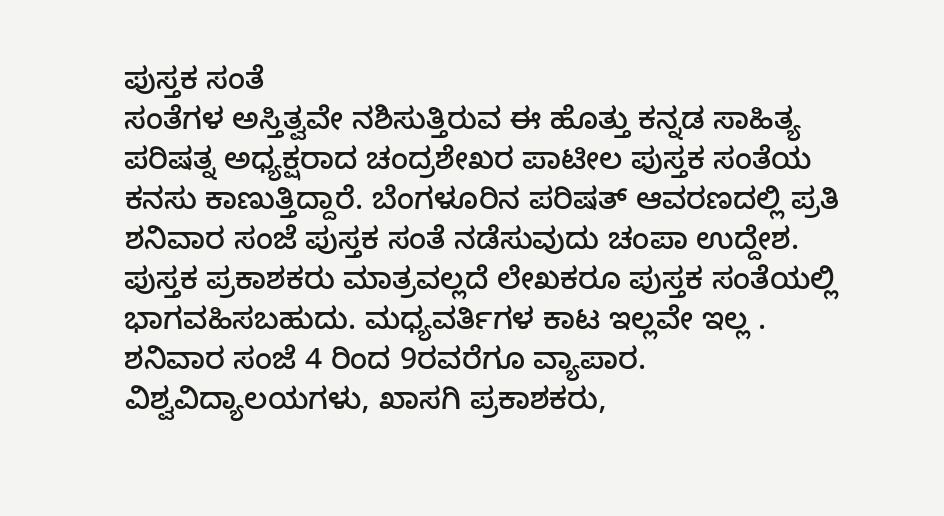ಪುಸ್ತಕ ಸಂತೆ
ಸಂತೆಗಳ ಅಸ್ತಿತ್ವವೇ ನಶಿಸುತ್ತಿರುವ ಈ ಹೊತ್ತು ಕನ್ನಡ ಸಾಹಿತ್ಯ ಪರಿಷತ್ನ ಅಧ್ಯಕ್ಷರಾದ ಚಂದ್ರಶೇಖರ ಪಾಟೀಲ ಪುಸ್ತಕ ಸಂತೆಯ ಕನಸು ಕಾಣುತ್ತಿದ್ದಾರೆ. ಬೆಂಗಳೂರಿನ ಪರಿಷತ್ ಆವರಣದಲ್ಲಿ ಪ್ರತಿ ಶನಿವಾರ ಸಂಜೆ ಪುಸ್ತಕ ಸಂತೆ ನಡೆಸುವುದು ಚಂಪಾ ಉದ್ದೇಶ.
ಪುಸ್ತಕ ಪ್ರಕಾಶಕರು ಮಾತ್ರವಲ್ಲದೆ ಲೇಖಕರೂ ಪುಸ್ತಕ ಸಂತೆಯಲ್ಲಿ ಭಾಗವಹಿಸಬಹುದು. ಮಧ್ಯವರ್ತಿಗಳ ಕಾಟ ಇಲ್ಲವೇ ಇಲ್ಲ . ಶನಿವಾರ ಸಂಜೆ 4 ರಿಂದ 9ರವರೆಗೂ ವ್ಯಾಪಾರ. ವಿಶ್ವವಿದ್ಯಾಲಯಗಳು, ಖಾಸಗಿ ಪ್ರಕಾಶಕರು,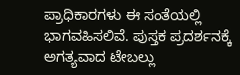ಪ್ರಾಧಿಕಾರಗಳು ಈ ಸಂತೆಯಲ್ಲಿ ಭಾಗವಹಿಸಲಿವೆ. ಪುಸ್ತಕ ಪ್ರದರ್ಶನಕ್ಕೆ ಅಗತ್ಯವಾದ ಟೇಬಲ್ಲು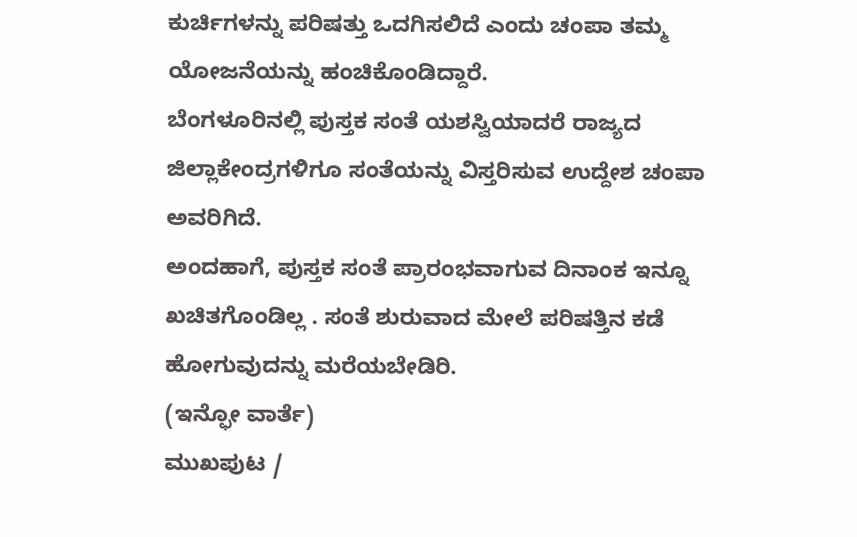ಕುರ್ಚಿಗಳನ್ನು ಪರಿಷತ್ತು ಒದಗಿಸಲಿದೆ ಎಂದು ಚಂಪಾ ತಮ್ಮ ಯೋಜನೆಯನ್ನು ಹಂಚಿಕೊಂಡಿದ್ದಾರೆ.
ಬೆಂಗಳೂರಿನಲ್ಲಿ ಪುಸ್ತಕ ಸಂತೆ ಯಶಸ್ವಿಯಾದರೆ ರಾಜ್ಯದ ಜಿಲ್ಲಾಕೇಂದ್ರಗಳಿಗೂ ಸಂತೆಯನ್ನು ವಿಸ್ತರಿಸುವ ಉದ್ದೇಶ ಚಂಪಾ ಅವರಿಗಿದೆ.
ಅಂದಹಾಗೆ, ಪುಸ್ತಕ ಸಂತೆ ಪ್ರಾರಂಭವಾಗುವ ದಿನಾಂಕ ಇನ್ನೂ ಖಚಿತಗೊಂಡಿಲ್ಲ . ಸಂತೆ ಶುರುವಾದ ಮೇಲೆ ಪರಿಷತ್ತಿನ ಕಡೆ ಹೋಗುವುದನ್ನು ಮರೆಯಬೇಡಿರಿ.
(ಇನ್ಫೋ ವಾರ್ತೆ)
ಮುಖಪುಟ /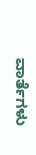ವಾರ್ತೆಗಳು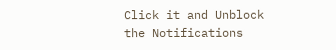Click it and Unblock the Notifications